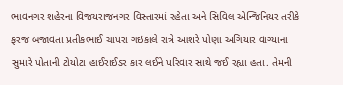ભાવનગર શહેરના વિજયરાજનગર વિસ્તારમાં રહેતા અને સિવિલ એન્જિનિયર તરીકે ફરજ બજાવતા પ્રતીકભાઈ ચાપરા ગઇકાલે રાત્રે આશરે પોણા અગિયાર વાગ્યાના સુમારે પોતાની ટોયોટા હાઈરાઈડર કાર લઈને પરિવાર સાથે જઈ રહ્યા હતા. તેમની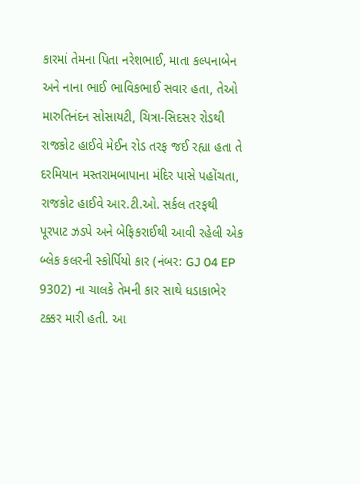કારમાં તેમના પિતા નરેશભાઈ, માતા કલ્પનાબેન અને નાના ભાઈ ભાવિકભાઈ સવાર હતા, તેઓ મારુતિનંદન સોસાયટી, ચિત્રા-સિદસર રોડથી રાજકોટ હાઈવે મેઈન રોડ તરફ જઈ રહ્યા હતા તે દરમિયાન મસ્તરામબાપાના મંદિર પાસે પહોંચતા, રાજકોટ હાઈવે આર.ટી.ઓ. સર્કલ તરફથી પૂરપાટ ઝડપે અને બેફિકરાઈથી આવી રહેલી એક બ્લેક કલરની સ્કોર્પિયો કાર (નંબર: GJ 04 EP 9302) ના ચાલકે તેમની કાર સાથે ધડાકાભેર ટક્કર મારી હતી. આ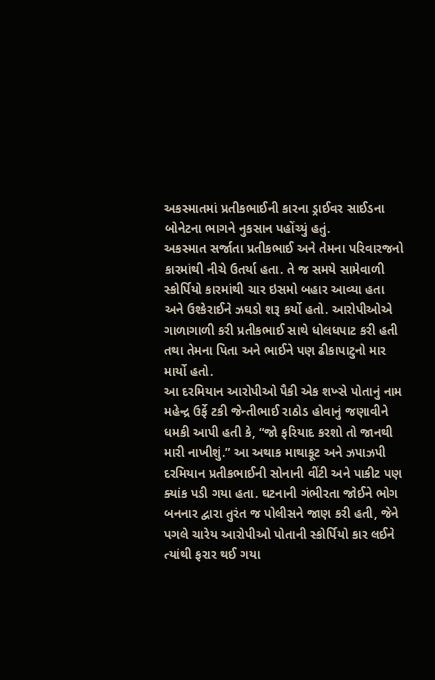અકસ્માતમાં પ્રતીકભાઈની કારના ડ્રાઈવર સાઈડના બોનેટના ભાગને નુકસાન પહોંચ્યું હતું.
અકસ્માત સર્જાતા પ્રતીકભાઈ અને તેમના પરિવારજનો કારમાંથી નીચે ઉતર્યા હતા. તે જ સમયે સામેવાળી સ્કોર્પિયો કારમાંથી ચાર ઇસમો બહાર આવ્યા હતા અને ઉશ્કેરાઈને ઝઘડો શરૂ કર્યો હતો. આરોપીઓએ ગાળાગાળી કરી પ્રતીકભાઈ સાથે ધોલધપાટ કરી હતી તથા તેમના પિતા અને ભાઈને પણ ઢીકાપાટુનો માર માર્યો હતો.
આ દરમિયાન આરોપીઓ પૈકી એક શખ્સે પોતાનું નામ મહેન્દ્ર ઉર્ફે ટકી જેન્તીભાઈ રાઠોડ હોવાનું જણાવીને ધમકી આપી હતી કે, “જો ફરિયાદ કરશો તો જાનથી મારી નાખીશું.” આ અથાક માથાકૂટ અને ઝપાઝપી દરમિયાન પ્રતીકભાઈની સોનાની વીંટી અને પાકીટ પણ ક્યાંક પડી ગયા હતા. ઘટનાની ગંભીરતા જોઈને ભોગ બનનાર દ્વારા તુરંત જ પોલીસને જાણ કરી હતી, જેને પગલે ચારેય આરોપીઓ પોતાની સ્કોર્પિયો કાર લઈને ત્યાંથી ફરાર થઈ ગયા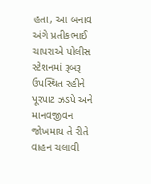હતા, આ બનાવ અંગે પ્રતીકભાઈ ચાપરાએ પોલીસ સ્ટેશનમાં રૂબરૂ ઉપસ્થિત રહીને પૂરપાટ ઝડપે અને માનવજીવન જોખમાય તે રીતે વાહન ચલાવી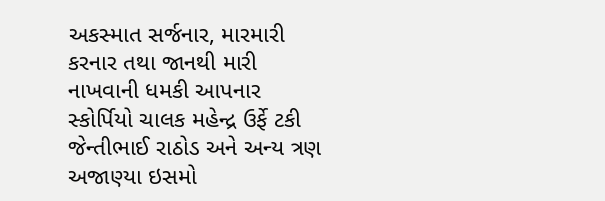અકસ્માત સર્જનાર, મારમારી કરનાર તથા જાનથી મારી નાખવાની ધમકી આપનાર સ્કોર્પિયો ચાલક મહેન્દ્ર ઉર્ફે ટકી જેન્તીભાઈ રાઠોડ અને અન્ય ત્રણ અજાણ્યા ઇસમો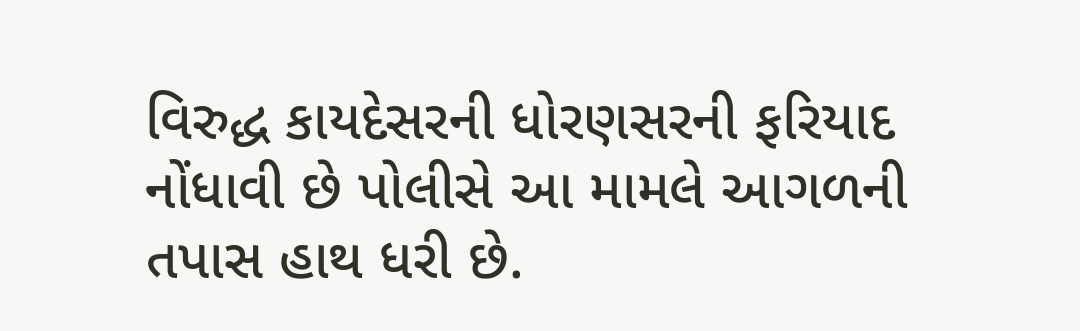વિરુદ્ધ કાયદેસરની ધોરણસરની ફરિયાદ નોંધાવી છે પોલીસે આ મામલે આગળની તપાસ હાથ ધરી છે.